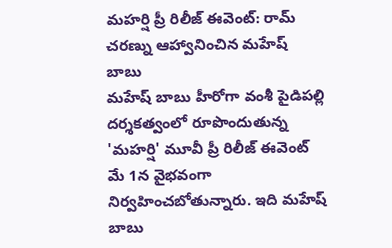మహర్షి ప్రీ రిలీజ్ ఈవెంట్: రామ్ చరణ్ను ఆహ్వానించిన మహేష్ బాబు
మహేష్ బాబు హీరోగా వంశీ పైడిపల్లి దర్శకత్వంలో రూపొందుతున్న 'మహర్షి' మూవీ ప్రీ రిలీజ్ ఈవెంట్ మే 1న వైభవంగా నిర్వహించబోతున్నారు. ఇది మహేష్ బాబు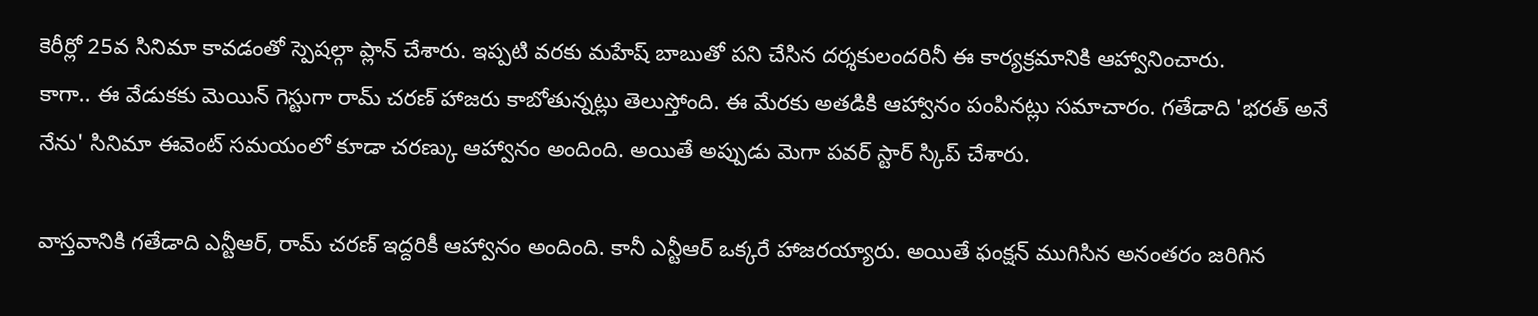కెరీర్లో 25వ సినిమా కావడంతో స్పెషల్గా ప్లాన్ చేశారు. ఇప్పటి వరకు మహేష్ బాబుతో పని చేసిన దర్శకులందరినీ ఈ కార్యక్రమానికి ఆహ్వానించారు.
కాగా.. ఈ వేడుకకు మెయిన్ గెస్టుగా రామ్ చరణ్ హాజరు కాబోతున్నట్లు తెలుస్తోంది. ఈ మేరకు అతడికి ఆహ్వానం పంపినట్లు సమాచారం. గతేడాది 'భరత్ అనే నేను' సినిమా ఈవెంట్ సమయంలో కూడా చరణ్కు ఆహ్వానం అందింది. అయితే అప్పుడు మెగా పవర్ స్టార్ స్కిప్ చేశారు.

వాస్తవానికి గతేడాది ఎన్టీఆర్, రామ్ చరణ్ ఇద్దరికీ ఆహ్వానం అందింది. కానీ ఎన్టీఆర్ ఒక్కరే హాజరయ్యారు. అయితే ఫంక్షన్ ముగిసిన అనంతరం జరిగిన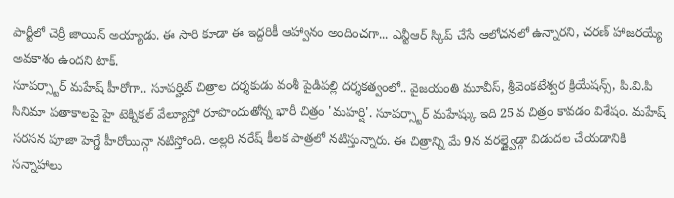పార్టీలో చెర్రీ జాయిన్ అయ్యాడు. ఈ సారి కూడా ఈ ఇద్దరికీ ఆహ్వానం అందించగా... ఎన్టీఆర్ స్కిప్ చేసే ఆలోచనలో ఉన్నారని, చరణ్ హాజరయ్యే అవకాశం ఉందని టాక్.
సూపర్స్టార్ మహేష్ హీరోగా.. సూపర్హిట్ చిత్రాల దర్శకుడు వంశీ పైడిపల్లి దర్శకత్వంలో.. వైజయంతి మూవీస్, శ్రీవెంకటేశ్వర క్రియేషన్స్, పి.వి.పి సినిమా పతాకాలపై హై టెక్నికల్ వేల్యూస్తో రూపొందుతోన్న భారీ చిత్రం 'మహర్షి'. సూపర్స్టార్ మహేష్కు ఇది 25వ చిత్రం కావడం విశేషం. మహేష్ సరసన పూజా హెగ్డే హీరోయిన్గా నటిస్తోంది. అల్లరి నరేష్ కీలక పాత్రలో నటిస్తున్నారు. ఈ చిత్రాన్ని మే 9న వరల్డ్వైడ్గా విడుదల చేయడానికి సన్నాహాలు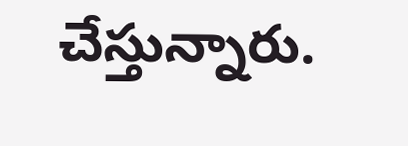చేస్తున్నారు.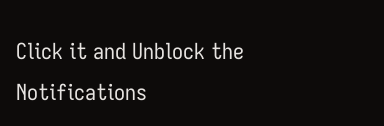Click it and Unblock the Notifications